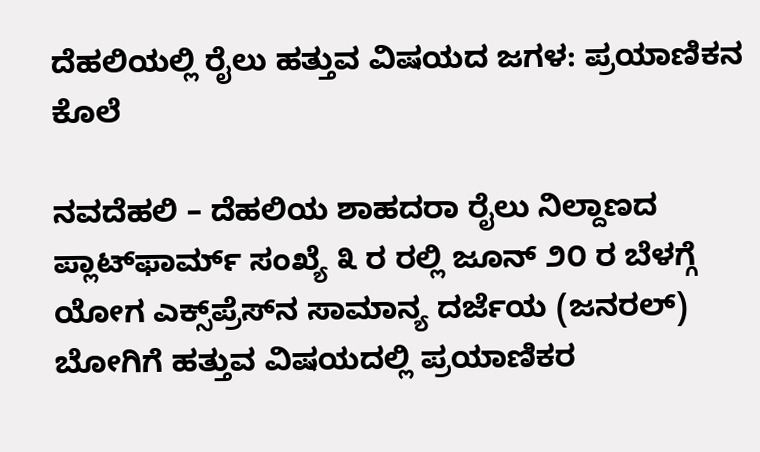ದೆಹಲಿಯಲ್ಲಿ ರೈಲು ಹತ್ತುವ ವಿಷಯದ ಜಗಳ: ಪ್ರಯಾಣಿಕನ ಕೊಲೆ

ನವದೆಹಲಿ – ದೆಹಲಿಯ ಶಾಹದರಾ ರೈಲು ನಿಲ್ದಾಣದ ಪ್ಲಾಟ್‌ಫಾರ್ಮ್ ಸಂಖ್ಯೆ ೩ ರ ರಲ್ಲಿ ಜೂನ್ ೨೦ ರ ಬೆಳಗ್ಗೆ ಯೋಗ ಎಕ್ಸ್‌ಪ್ರೆಸ್‌ನ ಸಾಮಾನ್ಯ ದರ್ಜೆಯ (ಜನರಲ್) ಬೋಗಿಗೆ ಹತ್ತುವ ವಿಷಯದಲ್ಲಿ ಪ್ರಯಾಣಿಕರ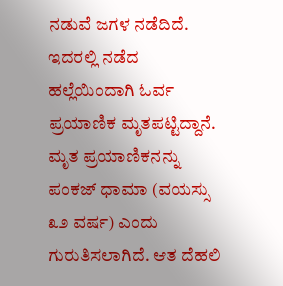ನಡುವೆ ಜಗಳ ನಡೆದಿದೆ. ಇದರಲ್ಲಿ ನಡೆದ ಹಲ್ಲೆಯಿಂದಾಗಿ ಓರ್ವ ಪ್ರಯಾಣಿಕ ಮೃತಪಟ್ಟಿದ್ದಾನೆ. ಮೃತ ಪ್ರಯಾಣಿಕನನ್ನು ಪಂಕಜ್ ಧಾಮಾ (ವಯಸ್ಸು ೩೨ ವರ್ಷ) ಎಂದು ಗುರುತಿಸಲಾಗಿದೆ. ಆತ ದೆಹಲಿ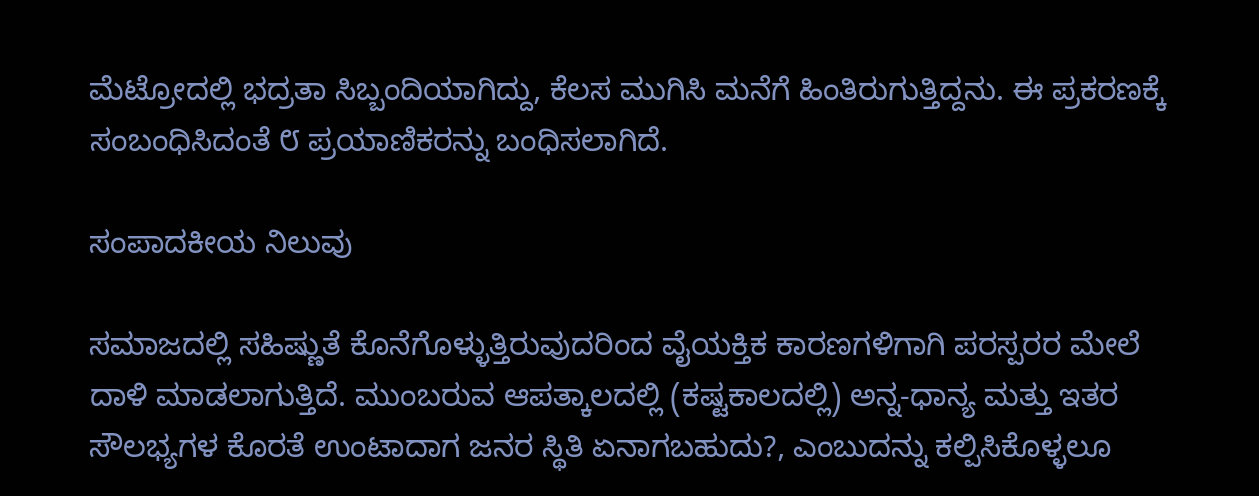ಮೆಟ್ರೋದಲ್ಲಿ ಭದ್ರತಾ ಸಿಬ್ಬಂದಿಯಾಗಿದ್ದು, ಕೆಲಸ ಮುಗಿಸಿ ಮನೆಗೆ ಹಿಂತಿರುಗುತ್ತಿದ್ದನು. ಈ ಪ್ರಕರಣಕ್ಕೆ ಸಂಬಂಧಿಸಿದಂತೆ ೮ ಪ್ರಯಾಣಿಕರನ್ನು ಬಂಧಿಸಲಾಗಿದೆ.

ಸಂಪಾದಕೀಯ ನಿಲುವು

ಸಮಾಜದಲ್ಲಿ ಸಹಿಷ್ಣುತೆ ಕೊನೆಗೊಳ್ಳುತ್ತಿರುವುದರಿಂದ ವೈಯಕ್ತಿಕ ಕಾರಣಗಳಿಗಾಗಿ ಪರಸ್ಪರರ ಮೇಲೆ ದಾಳಿ ಮಾಡಲಾಗುತ್ತಿದೆ. ಮುಂಬರುವ ಆಪತ್ಕಾಲದಲ್ಲಿ (ಕಷ್ಟಕಾಲದಲ್ಲಿ) ಅನ್ನ-ಧಾನ್ಯ ಮತ್ತು ಇತರ ಸೌಲಭ್ಯಗಳ ಕೊರತೆ ಉಂಟಾದಾಗ ಜನರ ಸ್ಥಿತಿ ಏನಾಗಬಹುದು?, ಎಂಬುದನ್ನು ಕಲ್ಪಿಸಿಕೊಳ್ಳಲೂ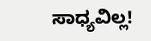ಸಾಧ್ಯವಿಲ್ಲ!